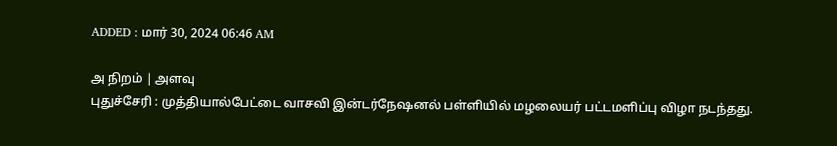ADDED : மார் 30, 2024 06:46 AM

அ நிறம் | அளவு
புதுச்சேரி : முத்தியால்பேட்டை வாசவி இன்டர்நேஷனல் பள்ளியில் மழலையர் பட்டமளிப்பு விழா நடந்தது.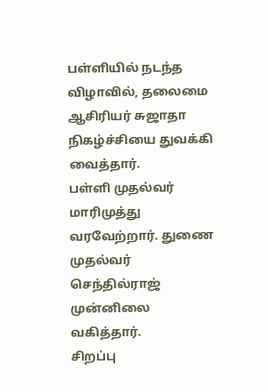பள்ளியில் நடந்த விழாவில், தலைமை ஆசிரியர் சுஜாதா நிகழ்ச்சியை துவக்கி வைத்தார்.
பள்ளி முதல்வர் மாரிமுத்து வரவேற்றார். துணை முதல்வர் செந்தில்ராஜ் முன்னிலை வகித்தார்.
சிறப்பு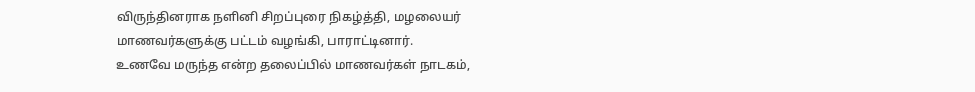விருந்தினராக நளினி சிறப்புரை நிகழ்த்தி, மழலையர் மாணவர்களுக்கு பட்டம் வழங்கி, பாராட்டினார்.
உணவே மருந்த என்ற தலைப்பில் மாணவர்கள் நாடகம்,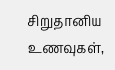சிறுதானிய உணவுகள்,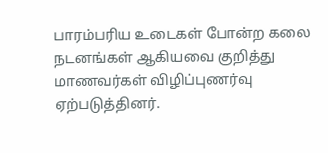பாரம்பரிய உடைகள் போன்ற கலை நடனங்கள் ஆகியவை குறித்து மாணவர்கள் விழிப்புணர்வு ஏற்படுத்தினர்.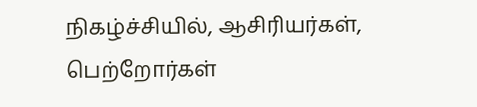நிகழ்ச்சியில், ஆசிரியர்கள், பெற்றோர்கள்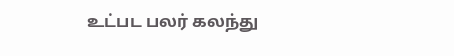உட்பட பலர் கலந்து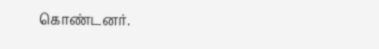கொண்டனர்.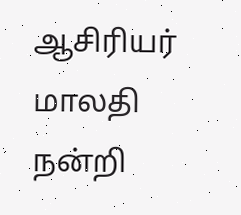ஆசிரியர் மாலதி நன்றி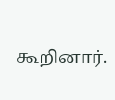கூறினார்.